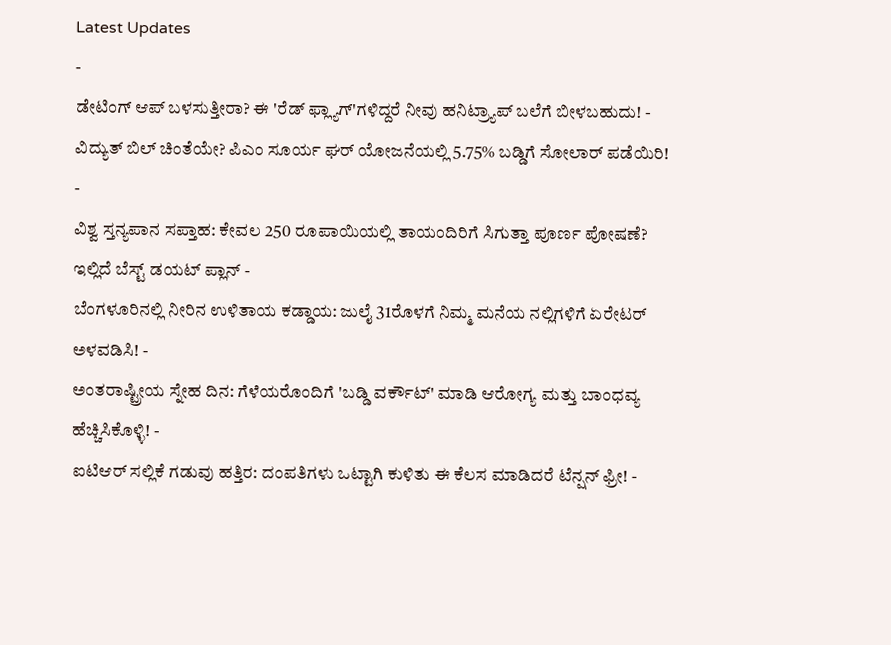Latest Updates
-
ಡೇಟಿಂಗ್ ಆಪ್ ಬಳಸುತ್ತೀರಾ? ಈ 'ರೆಡ್ ಫ್ಲ್ಯಾಗ್'ಗಳಿದ್ದರೆ ನೀವು ಹನಿಟ್ರ್ಯಾಪ್ ಬಲೆಗೆ ಬೀಳಬಹುದು! -
ವಿದ್ಯುತ್ ಬಿಲ್ ಚಿಂತೆಯೇ? ಪಿಎಂ ಸೂರ್ಯ ಘರ್ ಯೋಜನೆಯಲ್ಲಿ 5.75% ಬಡ್ಡಿಗೆ ಸೋಲಾರ್ ಪಡೆಯಿರಿ! -
ವಿಶ್ವ ಸ್ತನ್ಯಪಾನ ಸಪ್ತಾಹ: ಕೇವಲ 250 ರೂಪಾಯಿಯಲ್ಲಿ ತಾಯಂದಿರಿಗೆ ಸಿಗುತ್ತಾ ಪೂರ್ಣ ಪೋಷಣೆ? ಇಲ್ಲಿದೆ ಬೆಸ್ಟ್ ಡಯಟ್ ಪ್ಲಾನ್ -
ಬೆಂಗಳೂರಿನಲ್ಲಿ ನೀರಿನ ಉಳಿತಾಯ ಕಡ್ಡಾಯ: ಜುಲೈ 31ರೊಳಗೆ ನಿಮ್ಮ ಮನೆಯ ನಲ್ಲಿಗಳಿಗೆ ಏರೇಟರ್ ಅಳವಡಿಸಿ! -
ಅಂತರಾಷ್ಟ್ರೀಯ ಸ್ನೇಹ ದಿನ: ಗೆಳೆಯರೊಂದಿಗೆ 'ಬಡ್ಡಿ ವರ್ಕೌಟ್' ಮಾಡಿ ಆರೋಗ್ಯ ಮತ್ತು ಬಾಂಧವ್ಯ ಹೆಚ್ಚಿಸಿಕೊಳ್ಳಿ! -
ಐಟಿಆರ್ ಸಲ್ಲಿಕೆ ಗಡುವು ಹತ್ತಿರ: ದಂಪತಿಗಳು ಒಟ್ಟಾಗಿ ಕುಳಿತು ಈ ಕೆಲಸ ಮಾಡಿದರೆ ಟೆನ್ಷನ್ ಫ್ರೀ! -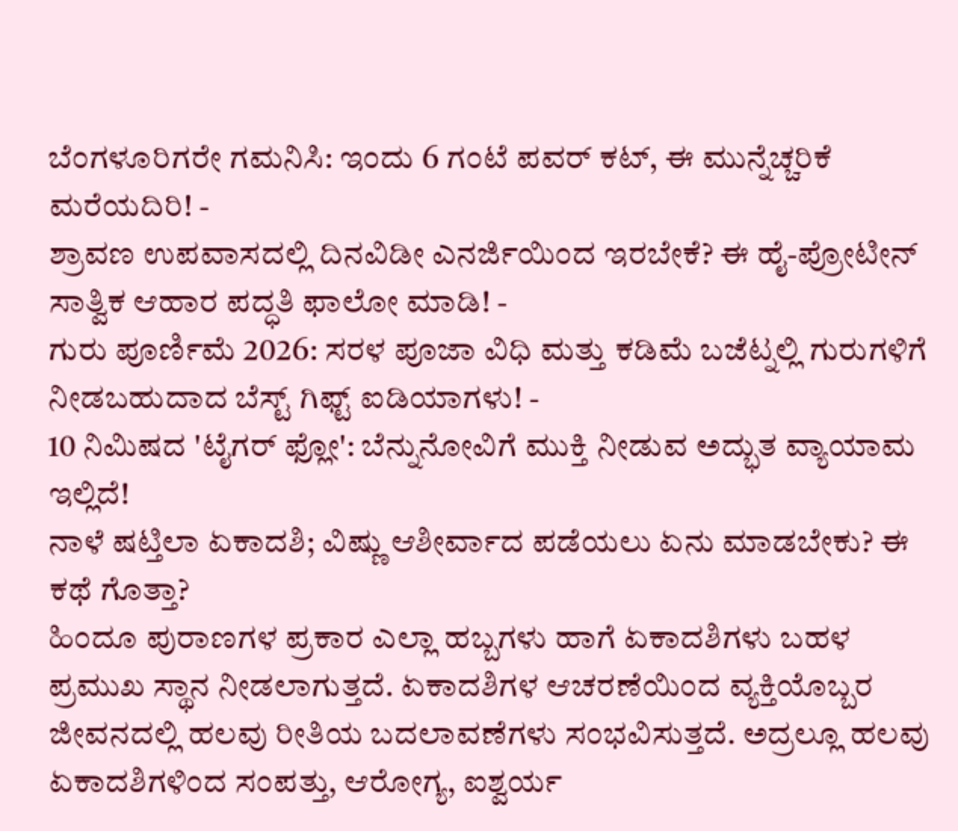ಬೆಂಗಳೂರಿಗರೇ ಗಮನಿಸಿ: ಇಂದು 6 ಗಂಟೆ ಪವರ್ ಕಟ್, ಈ ಮುನ್ನೆಚ್ಚರಿಕೆ ಮರೆಯದಿರಿ! -
ಶ್ರಾವಣ ಉಪವಾಸದಲ್ಲಿ ದಿನವಿಡೀ ಎನರ್ಜಿಯಿಂದ ಇರಬೇಕೆ? ಈ ಹೈ-ಪ್ರೋಟೀನ್ ಸಾತ್ವಿಕ ಆಹಾರ ಪದ್ಧತಿ ಫಾಲೋ ಮಾಡಿ! -
ಗುರು ಪೂರ್ಣಿಮೆ 2026: ಸರಳ ಪೂಜಾ ವಿಧಿ ಮತ್ತು ಕಡಿಮೆ ಬಜೆಟ್ನಲ್ಲಿ ಗುರುಗಳಿಗೆ ನೀಡಬಹುದಾದ ಬೆಸ್ಟ್ ಗಿಫ್ಟ್ ಐಡಿಯಾಗಳು! -
10 ನಿಮಿಷದ 'ಟೈಗರ್ ಫ್ಲೋ': ಬೆನ್ನುನೋವಿಗೆ ಮುಕ್ತಿ ನೀಡುವ ಅದ್ಭುತ ವ್ಯಾಯಾಮ ಇಲ್ಲಿದೆ!
ನಾಳೆ ಷಟ್ತಿಲಾ ಏಕಾದಶಿ; ವಿಷ್ಣು ಆಶೀರ್ವಾದ ಪಡೆಯಲು ಏನು ಮಾಡಬೇಕು? ಈ ಕಥೆ ಗೊತ್ತಾ?
ಹಿಂದೂ ಪುರಾಣಗಳ ಪ್ರಕಾರ ಎಲ್ಲಾ ಹಬ್ಬಗಳು ಹಾಗೆ ಏಕಾದಶಿಗಳು ಬಹಳ ಪ್ರಮುಖ ಸ್ಥಾನ ನೀಡಲಾಗುತ್ತದೆ. ಏಕಾದಶಿಗಳ ಆಚರಣೆಯಿಂದ ವ್ಯಕ್ತಿಯೊಬ್ಬರ ಜೀವನದಲ್ಲಿ ಹಲವು ರೀತಿಯ ಬದಲಾವಣೆಗಳು ಸಂಭವಿಸುತ್ತದೆ. ಅದ್ರಲ್ಲೂ ಹಲವು ಏಕಾದಶಿಗಳಿಂದ ಸಂಪತ್ತು, ಆರೋಗ್ಯ, ಐಶ್ವರ್ಯ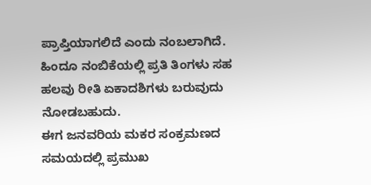ಪ್ರಾಪ್ತಿಯಾಗಲಿದೆ ಎಂದು ನಂಬಲಾಗಿದೆ. ಹಿಂದೂ ನಂಬಿಕೆಯಲ್ಲಿ ಪ್ರತಿ ತಿಂಗಳು ಸಹ ಹಲವು ರೀತಿ ಏಕಾದಶಿಗಳು ಬರುವುದು ನೋಡಬಹುದು.
ಈಗ ಜನವರಿಯ ಮಕರ ಸಂಕ್ರಮಣದ ಸಮಯದಲ್ಲಿ ಪ್ರಮುಖ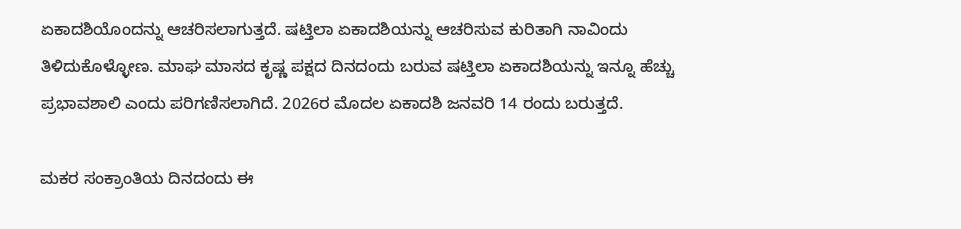ಏಕಾದಶಿಯೊಂದನ್ನು ಆಚರಿಸಲಾಗುತ್ತದೆ. ಷಟ್ತಿಲಾ ಏಕಾದಶಿಯನ್ನು ಆಚರಿಸುವ ಕುರಿತಾಗಿ ನಾವಿಂದು ತಿಳಿದುಕೊಳ್ಳೋಣ. ಮಾಘ ಮಾಸದ ಕೃಷ್ಣ ಪಕ್ಷದ ದಿನದಂದು ಬರುವ ಷಟ್ತಿಲಾ ಏಕಾದಶಿಯನ್ನು ಇನ್ನೂ ಹೆಚ್ಚು ಪ್ರಭಾವಶಾಲಿ ಎಂದು ಪರಿಗಣಿಸಲಾಗಿದೆ. 2026ರ ಮೊದಲ ಏಕಾದಶಿ ಜನವರಿ 14 ರಂದು ಬರುತ್ತದೆ.

ಮಕರ ಸಂಕ್ರಾಂತಿಯ ದಿನದಂದು ಈ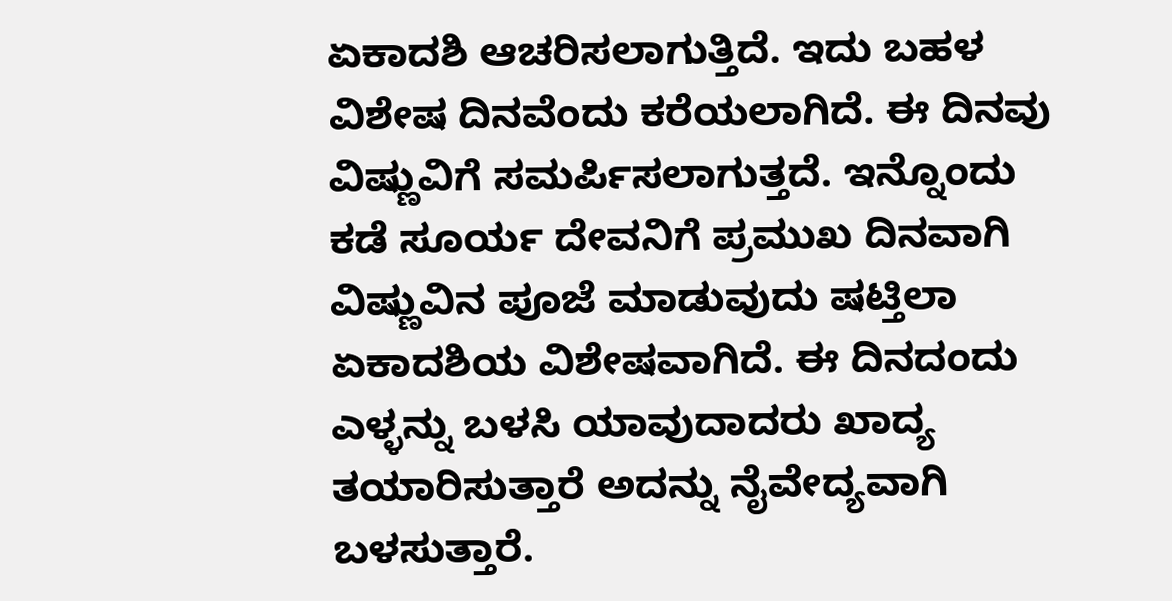ಏಕಾದಶಿ ಆಚರಿಸಲಾಗುತ್ತಿದೆ. ಇದು ಬಹಳ ವಿಶೇಷ ದಿನವೆಂದು ಕರೆಯಲಾಗಿದೆ. ಈ ದಿನವು ವಿಷ್ಣುವಿಗೆ ಸಮರ್ಪಿಸಲಾಗುತ್ತದೆ. ಇನ್ನೊಂದು ಕಡೆ ಸೂರ್ಯ ದೇವನಿಗೆ ಪ್ರಮುಖ ದಿನವಾಗಿ ವಿಷ್ಣುವಿನ ಪೂಜೆ ಮಾಡುವುದು ಷಟ್ತಿಲಾ ಏಕಾದಶಿಯ ವಿಶೇಷವಾಗಿದೆ. ಈ ದಿನದಂದು ಎಳ್ಳನ್ನು ಬಳಸಿ ಯಾವುದಾದರು ಖಾದ್ಯ ತಯಾರಿಸುತ್ತಾರೆ ಅದನ್ನು ನೈವೇದ್ಯವಾಗಿ ಬಳಸುತ್ತಾರೆ.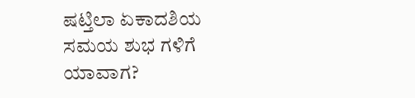ಷಟ್ತಿಲಾ ಏಕಾದಶಿಯ ಸಮಯ ಶುಭ ಗಳಿಗೆ ಯಾವಾಗ?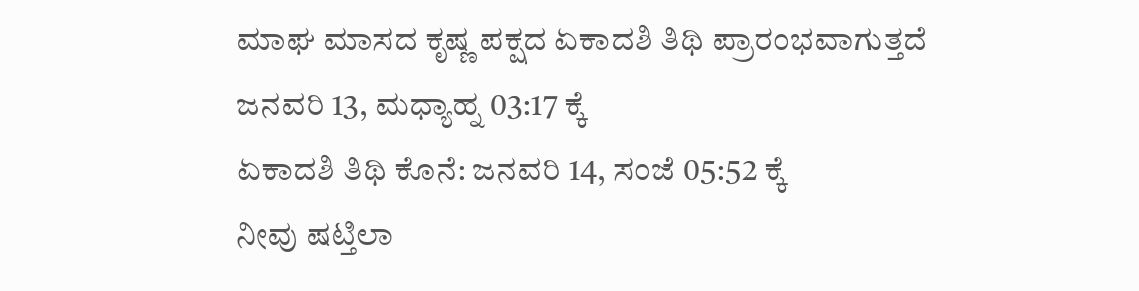ಮಾಘ ಮಾಸದ ಕೃಷ್ಣ ಪಕ್ಷದ ಏಕಾದಶಿ ತಿಥಿ ಪ್ರಾರಂಭವಾಗುತ್ತದೆ
ಜನವರಿ 13, ಮಧ್ಯಾಹ್ನ 03:17 ಕ್ಕೆ
ಏಕಾದಶಿ ತಿಥಿ ಕೊನೆ: ಜನವರಿ 14, ಸಂಜೆ 05:52 ಕ್ಕೆ
ನೀವು ಷಟ್ತಿಲಾ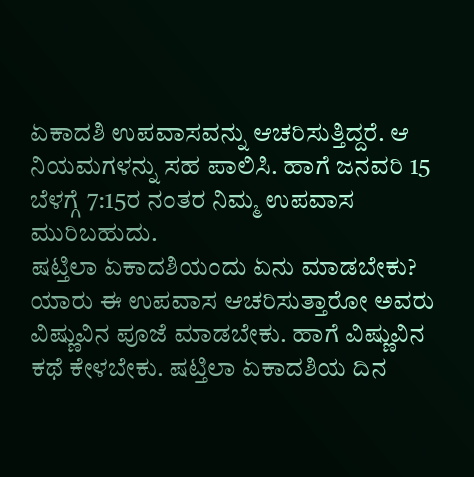ಏಕಾದಶಿ ಉಪವಾಸವನ್ನು ಆಚರಿಸುತ್ತಿದ್ದರೆ. ಆ ನಿಯಮಗಳನ್ನು ಸಹ ಪಾಲಿಸಿ. ಹಾಗೆ ಜನವರಿ 15 ಬೆಳಗ್ಗೆ 7:15ರ ನಂತರ ನಿಮ್ಮ ಉಪವಾಸ ಮುರಿಬಹುದು.
ಷಟ್ತಿಲಾ ಏಕಾದಶಿಯಂದು ಏನು ಮಾಡಬೇಕು?
ಯಾರು ಈ ಉಪವಾಸ ಆಚರಿಸುತ್ತಾರೋ ಅವರು ವಿಷ್ಣುವಿನ ಪೂಜೆ ಮಾಡಬೇಕು. ಹಾಗೆ ವಿಷ್ಣುವಿನ ಕಥೆ ಕೇಳಬೇಕು. ಷಟ್ತಿಲಾ ಏಕಾದಶಿಯ ದಿನ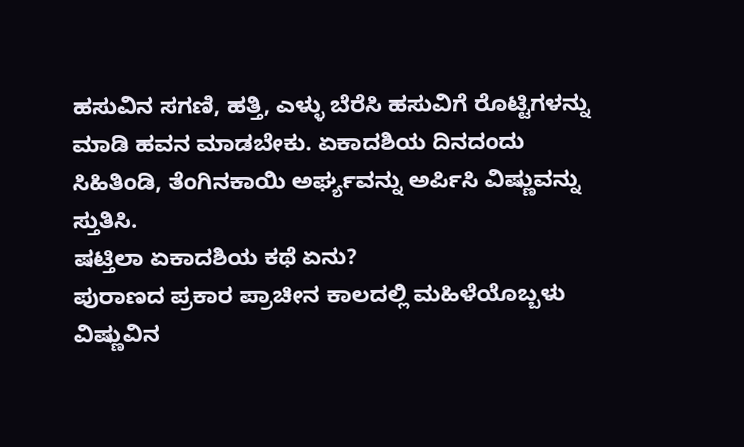ಹಸುವಿನ ಸಗಣಿ, ಹತ್ತಿ, ಎಳ್ಳು ಬೆರೆಸಿ ಹಸುವಿಗೆ ರೊಟ್ಟಿಗಳನ್ನು ಮಾಡಿ ಹವನ ಮಾಡಬೇಕು. ಏಕಾದಶಿಯ ದಿನದಂದು ಸಿಹಿತಿಂಡಿ, ತೆಂಗಿನಕಾಯಿ ಅರ್ಘ್ಯವನ್ನು ಅರ್ಪಿಸಿ ವಿಷ್ಣುವನ್ನು ಸ್ತುತಿಸಿ.
ಷಟ್ತಿಲಾ ಏಕಾದಶಿಯ ಕಥೆ ಏನು?
ಪುರಾಣದ ಪ್ರಕಾರ ಪ್ರಾಚೀನ ಕಾಲದಲ್ಲಿ ಮಹಿಳೆಯೊಬ್ಬಳು ವಿಷ್ಣುವಿನ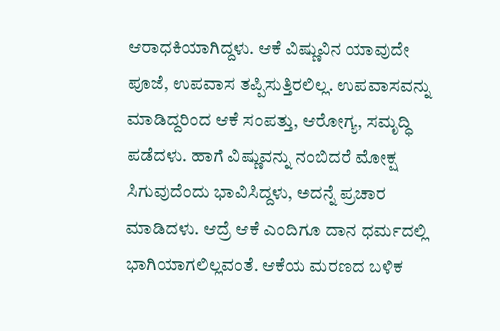ಆರಾಧಕಿಯಾಗಿದ್ದಳು. ಆಕೆ ವಿಷ್ಣುವಿನ ಯಾವುದೇ ಪೂಜೆ, ಉಪವಾಸ ತಪ್ಪಿಸುತ್ತಿರಲಿಲ್ಲ. ಉಪವಾಸವನ್ನು ಮಾಡಿದ್ದರಿಂದ ಆಕೆ ಸಂಪತ್ತು, ಆರೋಗ್ಯ, ಸಮೃದ್ಧಿ ಪಡೆದಳು. ಹಾಗೆ ವಿಷ್ಣುವನ್ನು ನಂಬಿದರೆ ಮೋಕ್ಷ ಸಿಗುವುದೆಂದು ಭಾವಿಸಿದ್ದಳು, ಅದನ್ನೆ ಪ್ರಚಾರ ಮಾಡಿದಳು. ಆದ್ರೆ ಆಕೆ ಎಂದಿಗೂ ದಾನ ಧರ್ಮದಲ್ಲಿ ಭಾಗಿಯಾಗಲಿಲ್ಲವಂತೆ. ಆಕೆಯ ಮರಣದ ಬಳಿಕ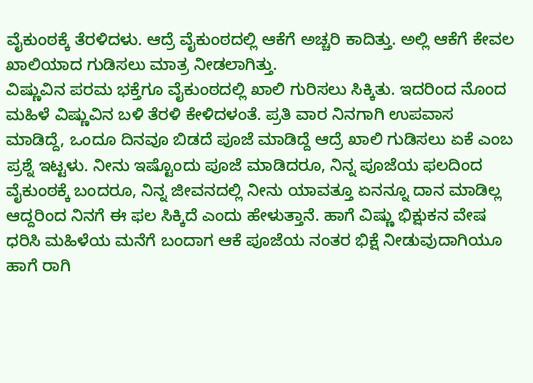ವೈಕುಂಠಕ್ಕೆ ತೆರಳಿದಳು. ಆದ್ರೆ ವೈಕುಂಠದಲ್ಲಿ ಆಕೆಗೆ ಅಚ್ಚರಿ ಕಾದಿತ್ತು. ಅಲ್ಲಿ ಆಕೆಗೆ ಕೇವಲ ಖಾಲಿಯಾದ ಗುಡಿಸಲು ಮಾತ್ರ ನೀಡಲಾಗಿತ್ತು.
ವಿಷ್ಣುವಿನ ಪರಮ ಭಕ್ತೆಗೂ ವೈಕುಂಠದಲ್ಲಿ ಖಾಲಿ ಗುರಿಸಲು ಸಿಕ್ಕಿತು. ಇದರಿಂದ ನೊಂದ ಮಹಿಳೆ ವಿಷ್ಣುವಿನ ಬಳಿ ತೆರಳಿ ಕೇಳಿದಳಂತೆ. ಪ್ರತಿ ವಾರ ನಿನಗಾಗಿ ಉಪವಾಸ ಮಾಡಿದ್ದೆ, ಒಂದೂ ದಿನವೂ ಬಿಡದೆ ಪೂಜೆ ಮಾಡಿದ್ದೆ ಆದ್ರೆ ಖಾಲಿ ಗುಡಿಸಲು ಏಕೆ ಎಂಬ ಪ್ರಶ್ನೆ ಇಟ್ಟಳು. ನೀನು ಇಷ್ಟೊಂದು ಪೂಜೆ ಮಾಡಿದರೂ, ನಿನ್ನ ಪೂಜೆಯ ಫಲದಿಂದ ವೈಕುಂಠಕ್ಕೆ ಬಂದರೂ, ನಿನ್ನ ಜೀವನದಲ್ಲಿ ನೀನು ಯಾವತ್ತೂ ಏನನ್ನೂ ದಾನ ಮಾಡಿಲ್ಲ ಆದ್ದರಿಂದ ನಿನಗೆ ಈ ಫಲ ಸಿಕ್ಕಿದೆ ಎಂದು ಹೇಳುತ್ತಾನೆ. ಹಾಗೆ ವಿಷ್ಣು ಭಿಕ್ಷುಕನ ವೇಷ ಧರಿಸಿ ಮಹಿಳೆಯ ಮನೆಗೆ ಬಂದಾಗ ಆಕೆ ಪೂಜೆಯ ನಂತರ ಭಿಕ್ಷೆ ನೀಡುವುದಾಗಿಯೂ ಹಾಗೆ ರಾಗಿ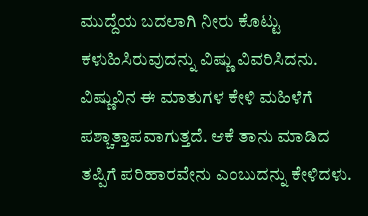ಮುದ್ದೆಯ ಬದಲಾಗಿ ನೀರು ಕೊಟ್ಟು ಕಳುಹಿಸಿರುವುದನ್ನು ವಿಷ್ಣು ವಿವರಿಸಿದನು.
ವಿಷ್ಣುವಿನ ಈ ಮಾತುಗಳ ಕೇಳಿ ಮಹಿಳೆಗೆ ಪಶ್ಚಾತ್ತಾಪವಾಗುತ್ತದೆ. ಆಕೆ ತಾನು ಮಾಡಿದ ತಪ್ಪಿಗೆ ಪರಿಹಾರವೇನು ಎಂಬುದನ್ನು ಕೇಳಿದಳು.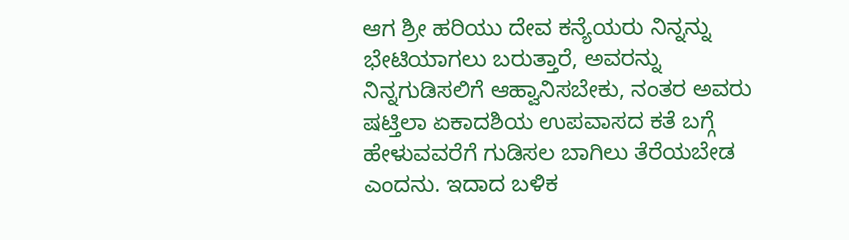ಆಗ ಶ್ರೀ ಹರಿಯು ದೇವ ಕನ್ಯೆಯರು ನಿನ್ನನ್ನು ಭೇಟಿಯಾಗಲು ಬರುತ್ತಾರೆ, ಅವರನ್ನು ನಿನ್ನಗುಡಿಸಲಿಗೆ ಆಹ್ವಾನಿಸಬೇಕು, ನಂತರ ಅವರು ಷಟ್ತಿಲಾ ಏಕಾದಶಿಯ ಉಪವಾಸದ ಕತೆ ಬಗ್ಗೆ ಹೇಳುವವರೆಗೆ ಗುಡಿಸಲ ಬಾಗಿಲು ತೆರೆಯಬೇಡ ಎಂದನು. ಇದಾದ ಬಳಿಕ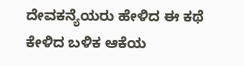ದೇವಕನ್ಯೆಯರು ಹೇಳಿದ ಈ ಕಥೆ ಕೇಳಿದ ಬಳಿಕ ಆಕೆಯ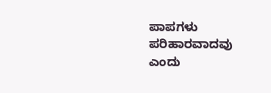ಪಾಪಗಳು ಪರಿಹಾರವಾದವು ಎಂದು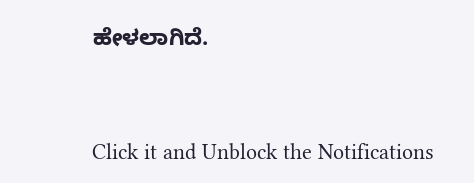ಹೇಳಲಾಗಿದೆ.



Click it and Unblock the Notifications